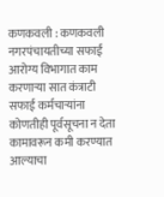कणकवली : कणकवली नगरपंचायतीच्या सफाई आरोग्य विभागात काम करणाऱ्या सात कंत्राटी सफाई कर्मचाऱ्यांना कोणतीही पूर्वसूचना न देता कामावरून कमी करण्यात आल्याचा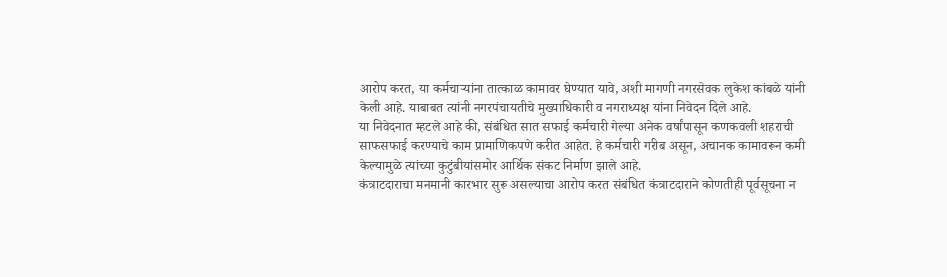आरोप करत, या कर्मचाऱ्यांना तात्काळ कामावर घेण्यात यावे, अशी मागणी नगरसेवक लुकेश कांबळे यांनी केली आहे. याबाबत त्यांनी नगरपंचायतीचे मुख्याधिकारी व नगराध्यक्ष यांना निवेदन दिले आहे.
या निवेदनात म्हटले आहे की, संबंधित सात सफाई कर्मचारी गेल्या अनेक वर्षांपासून कणकवली शहराची साफसफाई करण्याचे काम प्रामाणिकपणे करीत आहेत. हे कर्मचारी गरीब असून, अचानक कामावरून कमी केल्यामुळे त्यांच्या कुटुंबीयांसमोर आर्थिक संकट निर्माण झाले आहे.
कंत्राटदाराचा मनमानी कारभार सुरू असल्याचा आरोप करत संबंधित कंत्राटदाराने कोणतीही पूर्वसूचना न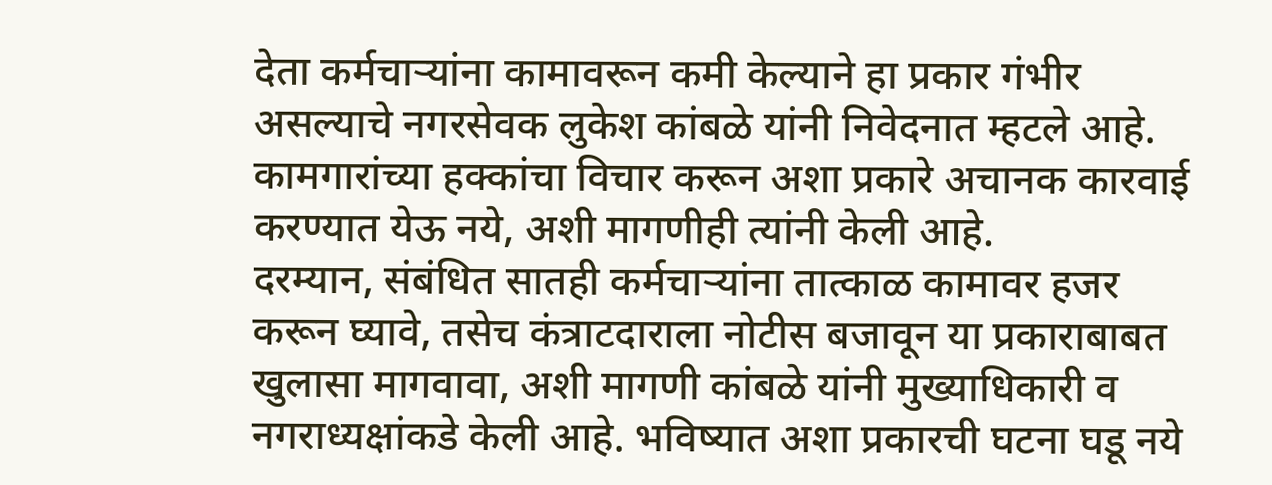देता कर्मचाऱ्यांना कामावरून कमी केल्याने हा प्रकार गंभीर असल्याचे नगरसेवक लुकेश कांबळे यांनी निवेदनात म्हटले आहे. कामगारांच्या हक्कांचा विचार करून अशा प्रकारे अचानक कारवाई करण्यात येऊ नये, अशी मागणीही त्यांनी केली आहे.
दरम्यान, संबंधित सातही कर्मचाऱ्यांना तात्काळ कामावर हजर करून घ्यावे, तसेच कंत्राटदाराला नोटीस बजावून या प्रकाराबाबत खुलासा मागवावा, अशी मागणी कांबळे यांनी मुख्याधिकारी व नगराध्यक्षांकडे केली आहे. भविष्यात अशा प्रकारची घटना घडू नये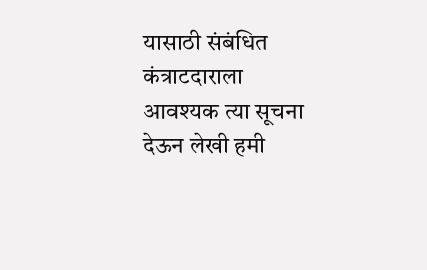यासाठी संबंधित कंत्राटदाराला आवश्यक त्या सूचना देऊन लेखी हमी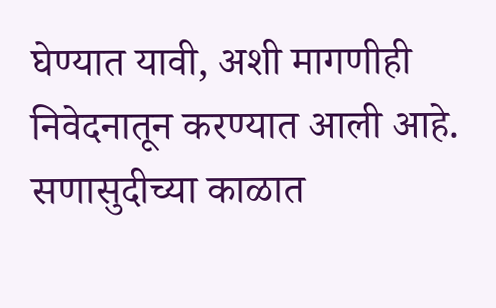घेण्यात यावी, अशी मागणीही निवेदनातून करण्यात आली आहे.
सणासुदीच्या काळात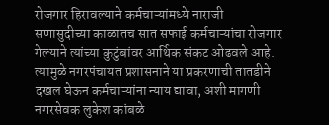रोजगार हिरावल्याने कर्मचाऱ्यांमध्ये नाराजी
सणासुदीच्या काळातच सात सफाई कर्मचाऱ्यांचा रोजगार गेल्याने त्यांच्या कुटुंबांवर आर्थिक संकट ओढवले आहे. त्यामुळे नगरपंचायत प्रशासनाने या प्रकरणाची तातडीने दखल घेऊन कर्मचाऱ्यांना न्याय द्यावा, अशी मागणी नगरसेवक लुकेश कांबळे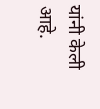यांनी केली आहे.